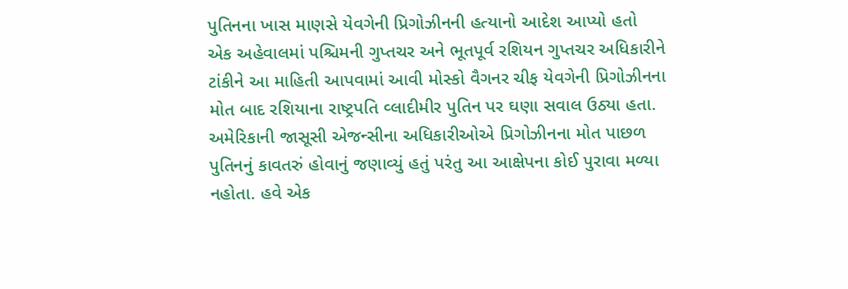પુતિનના ખાસ માણસે યેવગેની પ્રિગોઝીનની હત્યાનો આદેશ આપ્યો હતો
એક અહેવાલમાં પશ્ચિમની ગુપ્તચર અને ભૂતપૂર્વ રશિયન ગુપ્તચર અધિકારીને ટાંકીને આ માહિતી આપવામાં આવી મોસ્કો વૈગનર ચીફ યેવગેની પ્રિગોઝીનના મોત બાદ રશિયાના રાષ્ટ્રપતિ વ્લાદીમીર પુતિન પર ઘણા સવાલ ઉઠ્યા હતા. અમેરિકાની જાસૂસી એજન્સીના અધિકારીઓએ પ્રિગોઝીનના મોત પાછળ પુતિનનું કાવતરું હોવાનું જણાવ્યું હતું પરંતુ આ આક્ષેપના કોઈ પુરાવા મળ્યા નહોતા. હવે એક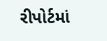રીપોર્ટમાં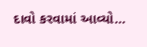દાવો કરવામાં આવ્યો…